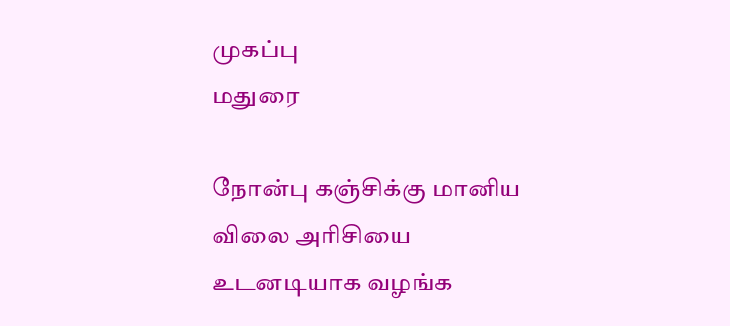முகப்பு
மதுரை

நோன்பு கஞ்சிக்கு மானிய விலை அரிசியை உடனடியாக வழங்க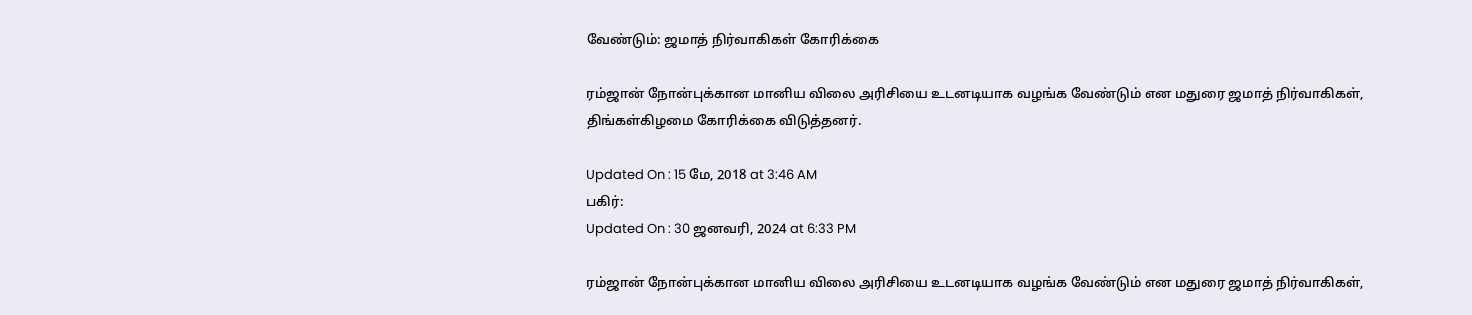வேண்டும்: ஜமாத் நிர்வாகிகள் கோரிக்கை

ரம்ஜான் நோன்புக்கான மானிய விலை அரிசியை உடனடியாக வழங்க வேண்டும் என மதுரை ஜமாத் நிர்வாகிகள், திங்கள்கிழமை கோரிக்கை விடுத்தனர்.

Updated On : 15 மே, 2018 at 3:46 AM
பகிர்:
Updated On : 30 ஜனவரி, 2024 at 6:33 PM

ரம்ஜான் நோன்புக்கான மானிய விலை அரிசியை உடனடியாக வழங்க வேண்டும் என மதுரை ஜமாத் நிர்வாகிகள்,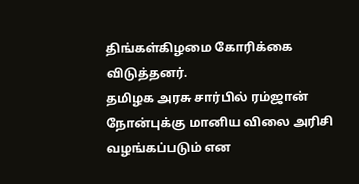திங்கள்கிழமை கோரிக்கை விடுத்தனர்.
தமிழக அரசு சார்பில் ரம்ஜான் நோன்புக்கு மானிய விலை அரிசி வழங்கப்படும் என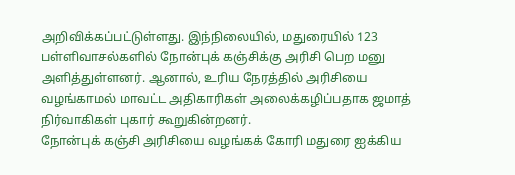அறிவிக்கப்பட்டுள்ளது. இந்நிலையில், மதுரையில் 123 பள்ளிவாசல்களில் நோன்புக் கஞ்சிக்கு அரிசி பெற மனு அளித்துள்ளனர். ஆனால், உரிய நேரத்தில் அரிசியை வழங்காமல் மாவட்ட அதிகாரிகள் அலைக்கழிப்பதாக ஜமாத் நிர்வாகிகள் புகார் கூறுகின்றனர்.
நோன்புக் கஞ்சி அரிசியை வழங்கக் கோரி மதுரை ஐக்கிய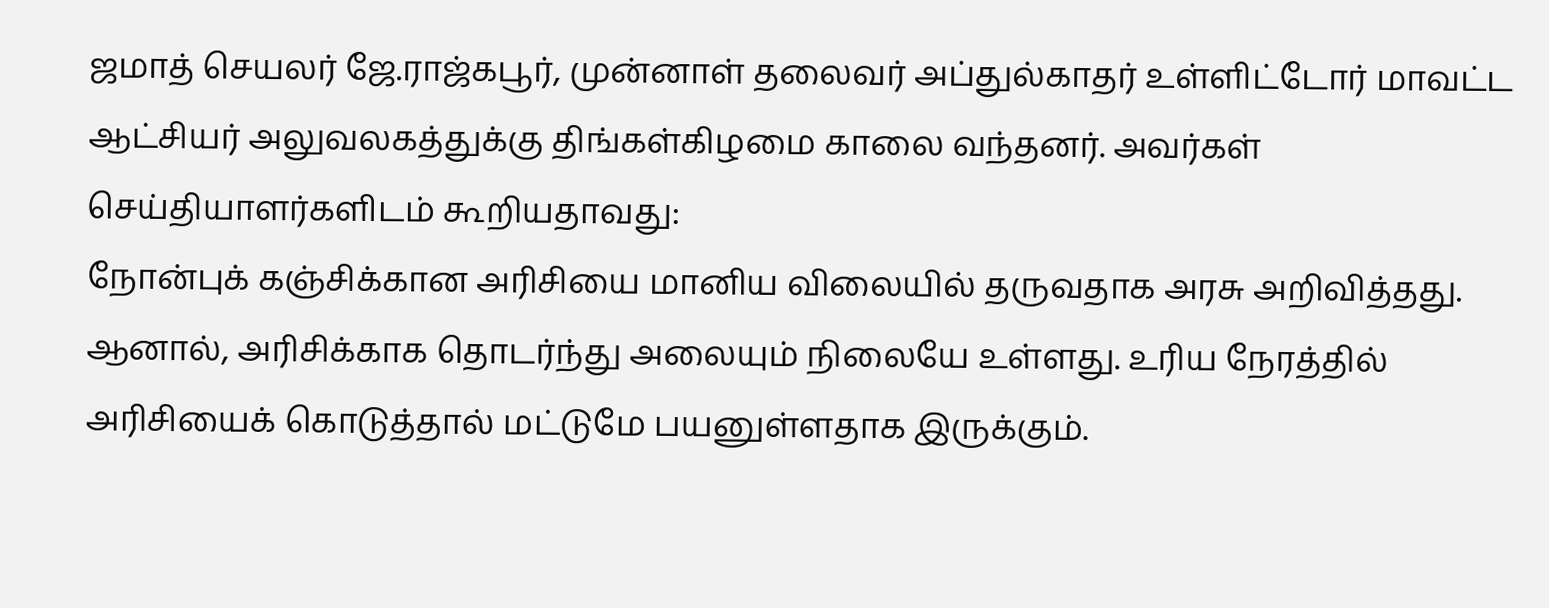ஜமாத் செயலர் ஜே.ராஜ்கபூர், முன்னாள் தலைவர் அப்துல்காதர் உள்ளிட்டோர் மாவட்ட ஆட்சியர் அலுவலகத்துக்கு திங்கள்கிழமை காலை வந்தனர். அவர்கள் செய்தியாளர்களிடம் கூறியதாவது:
நோன்புக் கஞ்சிக்கான அரிசியை மானிய விலையில் தருவதாக அரசு அறிவித்தது. ஆனால், அரிசிக்காக தொடர்ந்து அலையும் நிலையே உள்ளது. உரிய நேரத்தில் அரிசியைக் கொடுத்தால் மட்டுமே பயனுள்ளதாக இருக்கும்.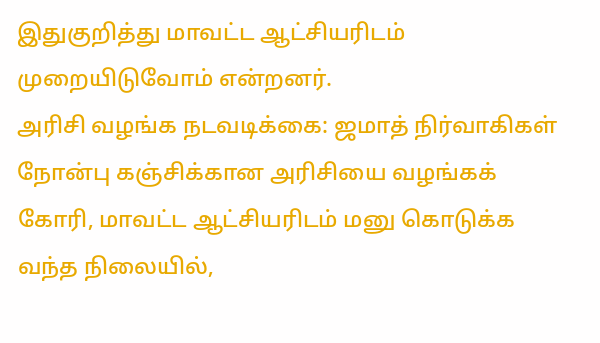இதுகுறித்து மாவட்ட ஆட்சியரிடம் முறையிடுவோம் என்றனர்.
அரிசி வழங்க நடவடிக்கை: ஜமாத் நிர்வாகிகள் நோன்பு கஞ்சிக்கான அரிசியை வழங்கக் கோரி, மாவட்ட ஆட்சியரிடம் மனு கொடுக்க வந்த நிலையில்,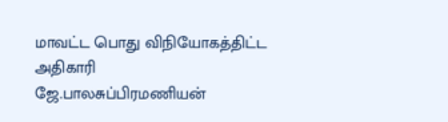மாவட்ட பொது விநியோகத்திட்ட அதிகாரி ஜே.பாலசுப்பிரமணியன்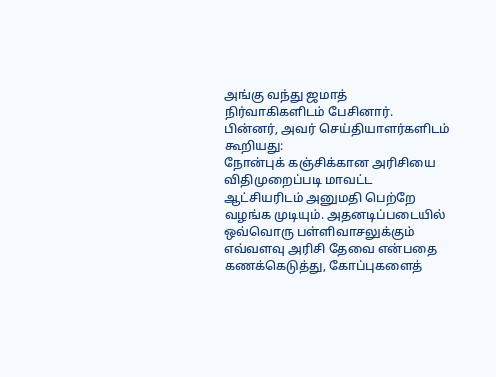அங்கு வந்து ஜமாத் நிர்வாகிகளிடம் பேசினார்.
பின்னர், அவர் செய்தியாளர்களிடம் கூறியது:
நோன்புக் கஞ்சிக்கான அரிசியை விதிமுறைப்படி மாவட்ட ஆட்சியரிடம் அனுமதி பெற்றே வழங்க முடியும். அதனடிப்படையில் ஒவ்வொரு பள்ளிவாசலுக்கும் எவ்வளவு அரிசி தேவை என்பதை கணக்கெடுத்து, கோப்புகளைத்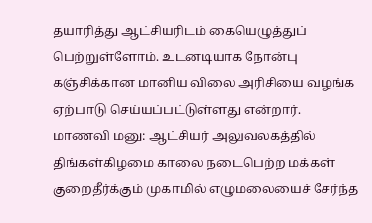தயாரித்து ஆட்சியரிடம் கையெழுத்துப் பெற்றுள்ளோம். உடனடியாக நோன்பு கஞ்சிக்கான மானிய விலை அரிசியை வழங்க ஏற்பாடு செய்யப்பட்டுள்ளது என்றார்.
மாணவி மனு: ஆட்சியர் அலுவலகத்தில் திங்கள்கிழமை காலை நடைபெற்ற மக்கள் குறைதீர்க்கும் முகாமில் எழுமலையைச் சேர்ந்த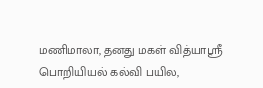மணிமாலா, தனது மகள் வித்யாஸ்ரீ பொறியியல் கல்வி பயில,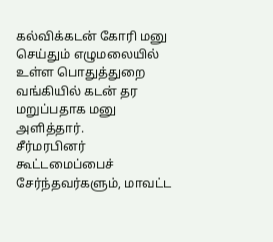கல்விக்கடன் கோரி மனு செய்தும் எழுமலையில் உள்ள பொதுத்துறை வங்கியில் கடன் தர மறுப்பதாக மனு அளித்தார்.
சீர்மரபினர் கூட்டமைப்பைச் சேர்ந்தவர்களும், மாவட்ட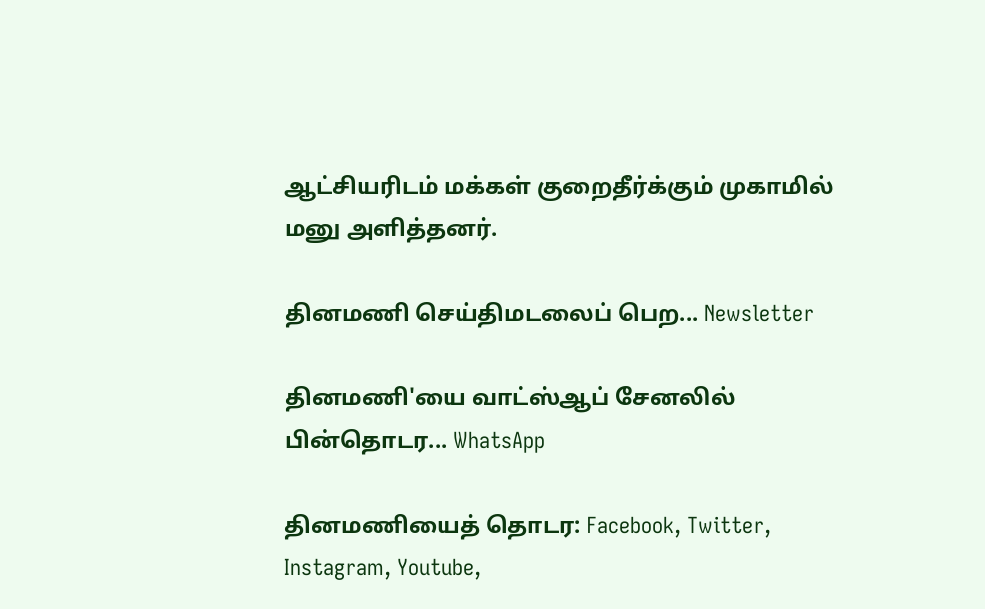ஆட்சியரிடம் மக்கள் குறைதீர்க்கும் முகாமில் மனு அளித்தனர்.

தினமணி செய்திமடலைப் பெற... Newsletter

தினமணி'யை வாட்ஸ்ஆப் சேனலில் பின்தொடர... WhatsApp

தினமணியைத் தொடர: Facebook, Twitter, Instagram, Youtube,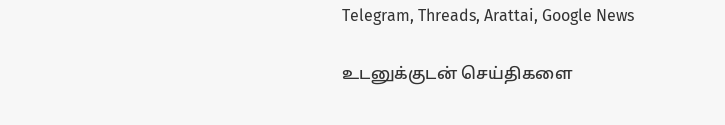Telegram, Threads, Arattai, Google News

உடனுக்குடன் செய்திகளை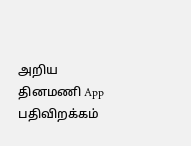அறிய தினமணி App பதிவிறக்கம்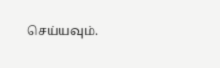செய்யவும்.